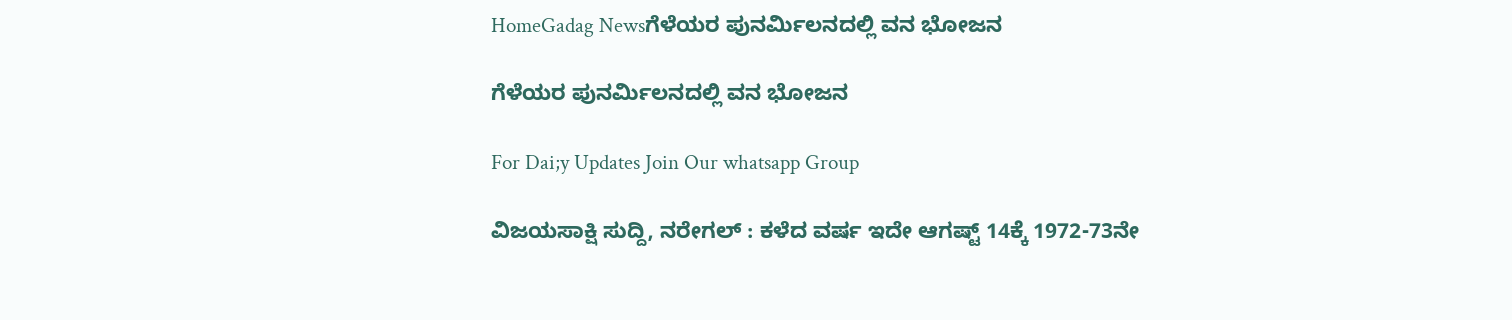HomeGadag Newsಗೆಳೆಯರ ಪುನರ್ಮಿಲನದಲ್ಲಿ ವನ ಭೋಜನ

ಗೆಳೆಯರ ಪುನರ್ಮಿಲನದಲ್ಲಿ ವನ ಭೋಜನ

For Dai;y Updates Join Our whatsapp Group

ವಿಜಯಸಾಕ್ಷಿ ಸುದ್ದಿ, ನರೇಗಲ್ : ಕಳೆದ ವರ್ಷ ಇದೇ ಆಗಷ್ಟ್ 14ಕ್ಕೆ 1972-73ನೇ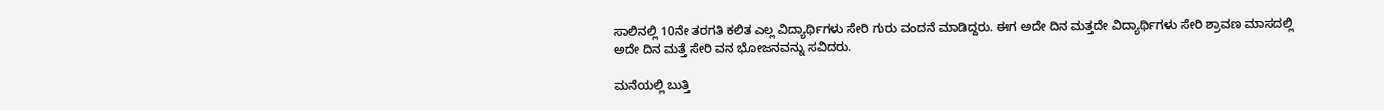ಸಾಲಿನಲ್ಲಿ 10ನೇ ತರಗತಿ ಕಲಿತ ಎಲ್ಲ ವಿದ್ಯಾರ್ಥಿಗಳು ಸೇರಿ ಗುರು ವಂದನೆ ಮಾಡಿದ್ದರು. ಈಗ ಅದೇ ದಿನ ಮತ್ತದೇ ವಿದ್ಯಾರ್ಥಿಗಳು ಸೇರಿ ಶ್ರಾವಣ ಮಾಸದಲ್ಲಿ ಅದೇ ದಿನ ಮತ್ತೆ ಸೇರಿ ವನ ಭೋಜನವನ್ನು ಸವಿದರು.

ಮನೆಯಲ್ಲಿ ಬುತ್ತಿ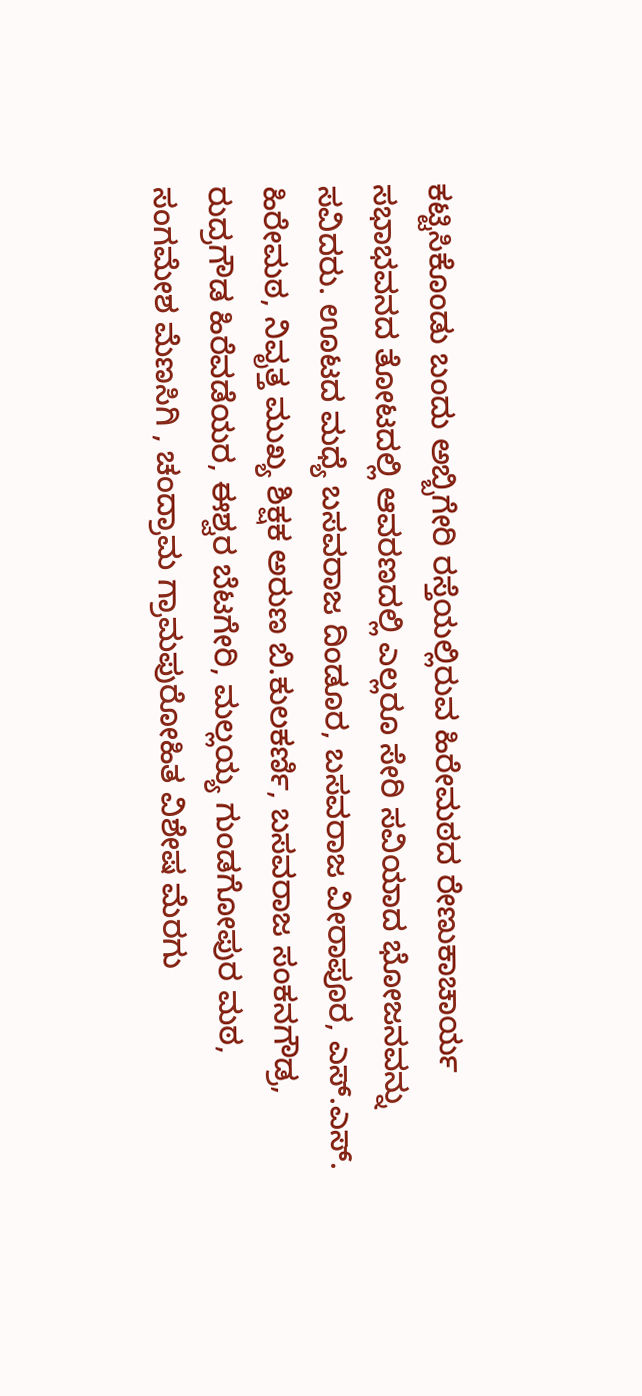ಕಟ್ಟಿಸಿಕೊಂಡು ಬಂದು ಅಬ್ಬಿಗೇರಿ ರಸ್ತೆಯಲ್ಲಿರುವ ಹಿರೇಮಠದ ರೇಣುಕಾಚಾರ್ಯ ಸಭಾಭವನದ ತೋಟದಲ್ಲಿ ಆವರಣದಲ್ಲಿ ಎಲ್ಲರೂ ಸೇರಿ ಸವಿಯಾದ ಭೋಜನವನ್ನು ಸವಿದರು. ಊಟದ ಮಧ್ಯೆ ಬಸವರಾಜ ದಿಂಡೂರ, ಬಸವರಾಜ ವೀರಾಪೂರ, ಎಸ್.ಎಸ್. ಹಿರೇಮಠ, ನಿವೃತ್ತ ಮುಖ್ಯ ಶಿಕ್ಷಕ ಅರುಣ ಬಿ.ಕುಲಕರ್ಣಿ, ಬಸವರಾಜ ಸಂಕನಗೌಡ್ರ, ರುದ್ರಗೌಡ ಹಿರೆವಡೆಯರ, ಈಶ್ವರ ಬೆಟಗೇರಿ, ಮಲ್ಲಯ್ಯ ಗುಂಡಗೋಪುರ ಮಠ, ಸಂಗಮೇಶ ಮೆಣಸಿಗಿ , ಚಂದ್ರಾಮ ಗ್ರಾಮಪುರೋಹಿತ ವಿಶೇಷ ಮೆರಗು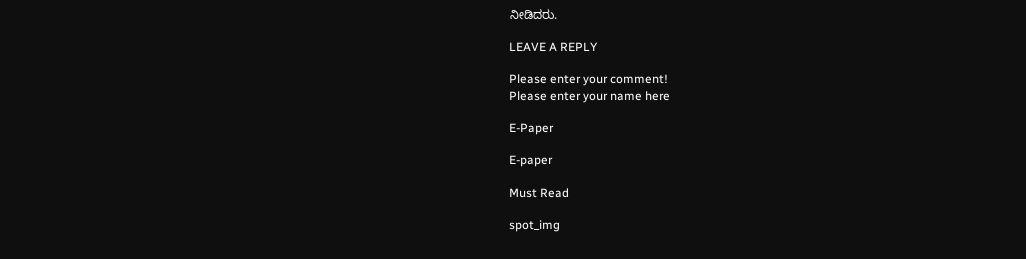ನೀಡಿದರು.

LEAVE A REPLY

Please enter your comment!
Please enter your name here

E-Paper

E-paper

Must Read

spot_img